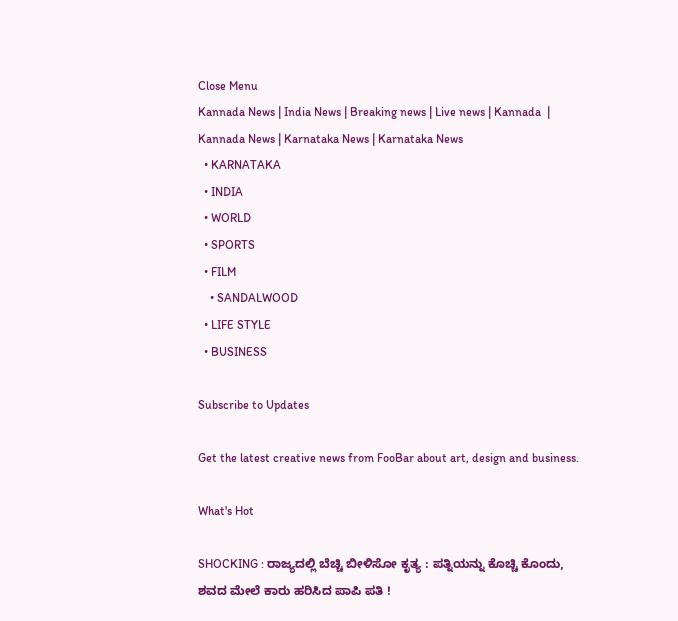Close Menu
Kannada News | India News | Breaking news | Live news | Kannada  | Kannada News | Karnataka News | Karnataka News
  • KARNATAKA
  • INDIA
  • WORLD
  • SPORTS
  • FILM
    • SANDALWOOD
  • LIFE STYLE
  • BUSINESS

Subscribe to Updates

Get the latest creative news from FooBar about art, design and business.

What's Hot

SHOCKING : ರಾಜ್ಯದಲ್ಲಿ ಬೆಚ್ಚಿ ಬೀಳಿಸೋ ಕೃತ್ಯ : ಪತ್ನಿಯನ್ನು ಕೊಚ್ಚಿ ಕೊಂದು, ಶವದ ಮೇಲೆ ಕಾರು ಹರಿಸಿದ ಪಾಪಿ ಪತಿ !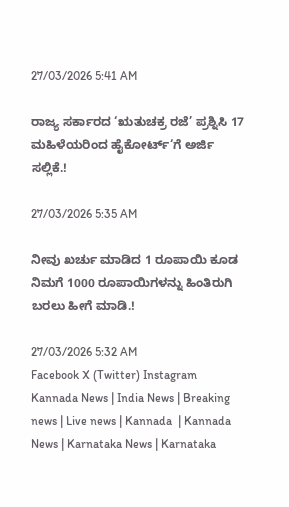27/03/2026 5:41 AM

ರಾಜ್ಯ ಸರ್ಕಾರದ ‘ಋತುಚಕ್ರ ರಜೆ’ ಪ್ರಶ್ನಿಸಿ 17 ಮಹಿಳೆಯರಿಂದ ಹೈಕೋರ್ಟ್‘ಗೆ ಅರ್ಜಿ ಸಲ್ಲಿಕೆ.!

27/03/2026 5:35 AM

ನೀವು ಖರ್ಚು ಮಾಡಿದ 1 ರೂಪಾಯಿ ಕೂಡ ನಿಮಗೆ 1000 ರೂಪಾಯಿಗಳನ್ನು ಹಿಂತಿರುಗಿ ಬರಲು ಹೀಗೆ ಮಾಡಿ.!

27/03/2026 5:32 AM
Facebook X (Twitter) Instagram
Kannada News | India News | Breaking news | Live news | Kannada  | Kannada News | Karnataka News | Karnataka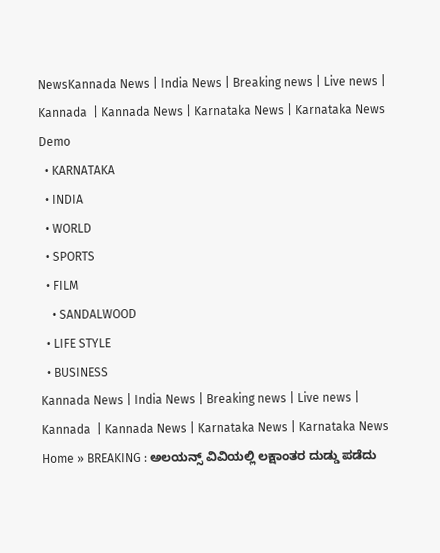NewsKannada News | India News | Breaking news | Live news | Kannada  | Kannada News | Karnataka News | Karnataka News
Demo
  • KARNATAKA
  • INDIA
  • WORLD
  • SPORTS
  • FILM
    • SANDALWOOD
  • LIFE STYLE
  • BUSINESS
Kannada News | India News | Breaking news | Live news | Kannada  | Kannada News | Karnataka News | Karnataka News
Home » BREAKING : ಅಲಯನ್ಸ್ ವಿವಿಯಲ್ಲಿ ಲಕ್ಷಾಂತರ ದುಡ್ಡು ಪಡೆದು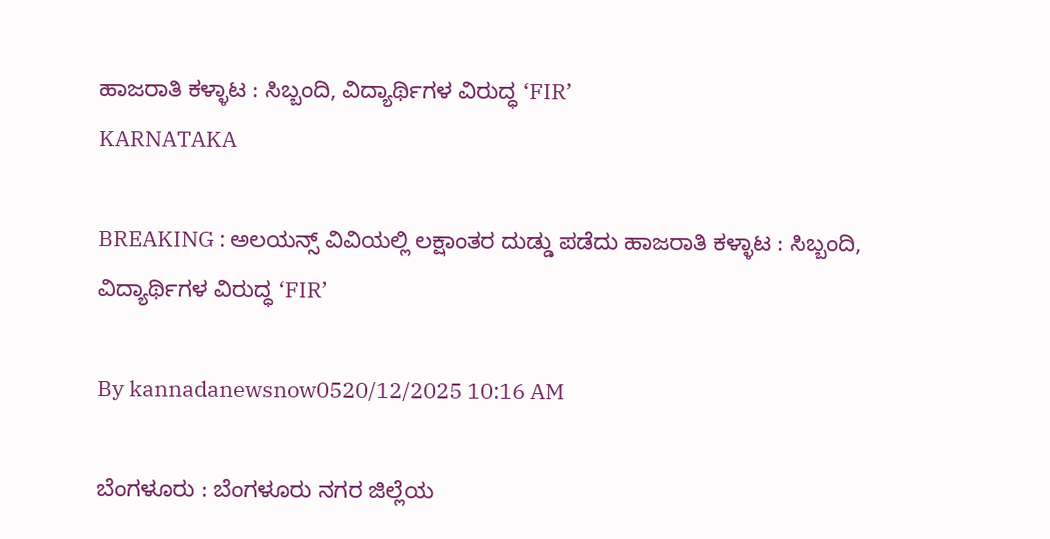ಹಾಜರಾತಿ ಕಳ್ಳಾಟ : ಸಿಬ್ಬಂದಿ, ವಿದ್ಯಾರ್ಥಿಗಳ ವಿರುದ್ಧ ‘FIR’
KARNATAKA

BREAKING : ಅಲಯನ್ಸ್ ವಿವಿಯಲ್ಲಿ ಲಕ್ಷಾಂತರ ದುಡ್ಡು ಪಡೆದು ಹಾಜರಾತಿ ಕಳ್ಳಾಟ : ಸಿಬ್ಬಂದಿ, ವಿದ್ಯಾರ್ಥಿಗಳ ವಿರುದ್ಧ ‘FIR’

By kannadanewsnow0520/12/2025 10:16 AM

ಬೆಂಗಳೂರು : ಬೆಂಗಳೂರು ನಗರ ಜಿಲ್ಲೆಯ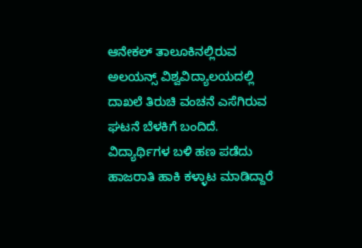ಆನೇಕಲ್ ತಾಲೂಕಿನಲ್ಲಿರುವ ಅಲಯನ್ಸ್ ವಿಶ್ವವಿದ್ಯಾಲಯದಲ್ಲಿ ದಾಖಲೆ ತಿರುಚಿ ವಂಚನೆ ಎಸೆಗಿರುವ ಘಟನೆ ಬೆಳಕಿಗೆ ಬಂದಿದೆ. ವಿದ್ಯಾರ್ಥಿಗಳ ಬಳಿ ಹಣ ಪಡೆದು ಹಾಜರಾತಿ ಹಾಕಿ ಕಳ್ಳಾಟ ಮಾಡಿದ್ದಾರೆ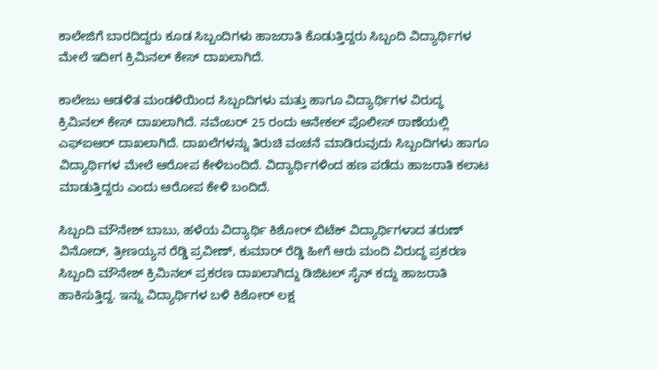ಕಾಲೇಜಿಗೆ ಬಾರದಿದ್ದರು ಕೂಡ ಸಿಬ್ಬಂದಿಗಳು ಹಾಜರಾತಿ ಕೊಡುತ್ತಿದ್ದರು ಸಿಬ್ಬಂದಿ ವಿದ್ಯಾರ್ಥಿಗಳ ಮೇಲೆ ಇದೀಗ ಕ್ರಿಮಿನಲ್ ಕೇಸ್ ದಾಖಲಾಗಿದೆ.

ಕಾಲೇಜು ಆಡಳಿತ ಮಂಡಳಿಯಿಂದ ಸಿಬ್ಬಂದಿಗಳು ಮತ್ತು ಹಾಗೂ ವಿದ್ಯಾರ್ಥಿಗಳ ವಿರುದ್ಧ ಕ್ರಿಮಿನಲ್ ಕೇಸ್ ದಾಖಲಾಗಿದೆ. ನವೆಂಬರ್ 25 ರಂದು ಆನೇಕಲ್ ಪೊಲೀಸ್ ಠಾಣೆಯಲ್ಲಿ ಎಫ್ಐಆರ್ ದಾಖಲಾಗಿದೆ. ದಾಖಲೆಗಳನ್ನು ತಿರುಚಿ ವಂಚನೆ ಮಾಡಿರುವುದು ಸಿಬ್ಬಂದಿಗಳು ಹಾಗೂ ವಿದ್ಯಾರ್ಥಿಗಳ ಮೇಲೆ ಆರೋಪ ಕೇಳಿಬಂದಿದೆ. ವಿದ್ಯಾರ್ಥಿಗಳಿಂದ ಹಣ ಪಡೆದು ಹಾಜರಾತಿ ಕಲಾಟ ಮಾಡುತ್ತಿದ್ದರು ಎಂದು ಆರೋಪ ಕೇಳಿ ಬಂದಿದೆ.

ಸಿಬ್ಬಂದಿ ಮೌನೇಶ್ ಬಾಬು, ಹಳೆಯ ವಿದ್ಯಾರ್ಥಿ ಕಿಶೋರ್ ಬಿಟೆಕ್ ವಿದ್ಯಾರ್ಥಿಗಳಾದ ತರುಣ್ ವಿನೋದ್, ತ್ರೀಣಯ್ಯನ ರೆಡ್ಡಿ ಪ್ರವೀಣ್, ಕುಮಾರ್ ರೆಡ್ಡಿ ಹೀಗೆ ಆರು ಮಂದಿ ವಿರುದ್ಧ ಪ್ರಕರಣ ಸಿಬ್ಬಂದಿ ಮೌನೇಶ್ ಕ್ರಿಮಿನಲ್ ಪ್ರಕರಣ ದಾಖಲಾಗಿದ್ದು ಡಿಜಿಟಲ್ ಸೈನ್ ಕದ್ದು ಹಾಜರಾತಿ ಹಾಕಿಸುತ್ತಿದ್ದ. ಇನ್ನು ವಿದ್ಯಾರ್ಥಿಗಳ ಬಳಿ ಕಿಶೋರ್ ಲಕ್ಷ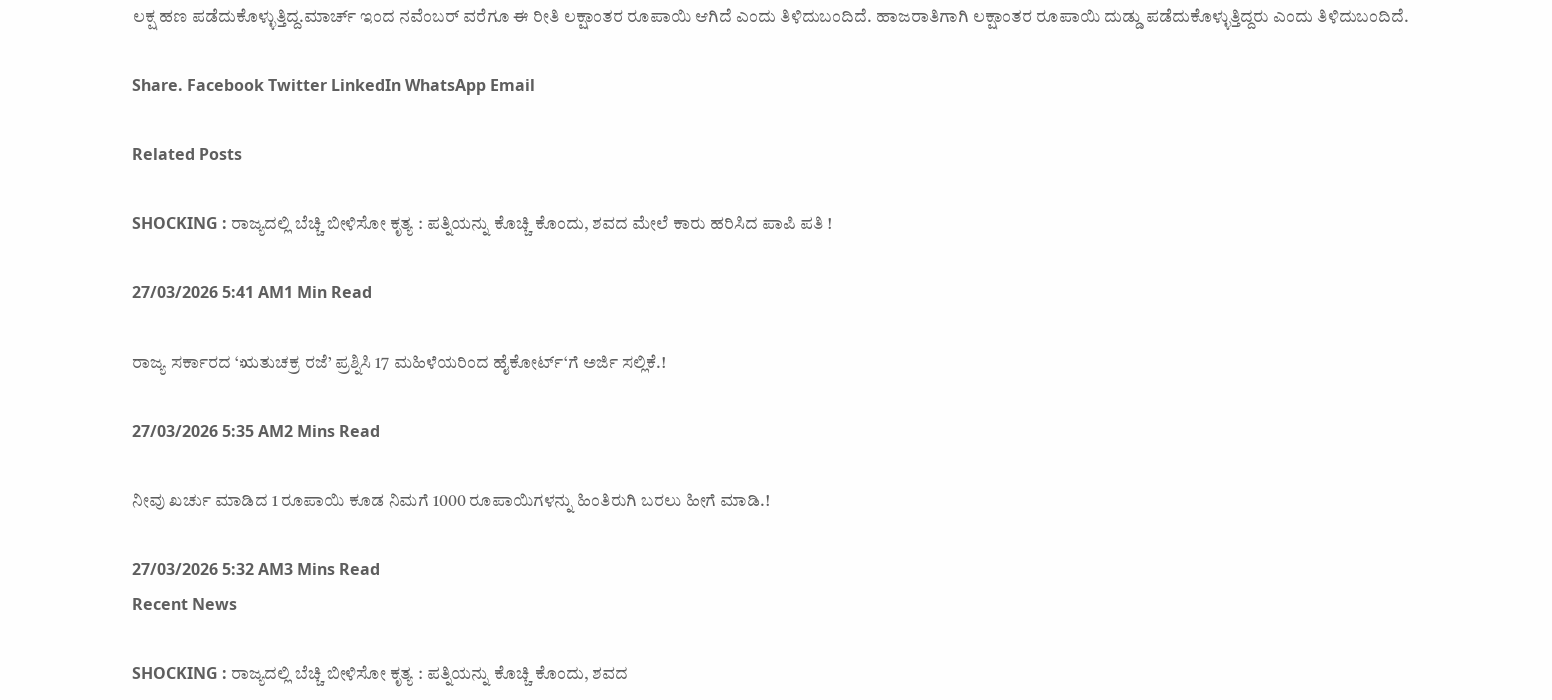ಲಕ್ಷ ಹಣ ಪಡೆದುಕೊಳ್ಳುತ್ತಿದ್ದ.ಮಾರ್ಚ್ ಇಂದ ನವೆಂಬರ್ ವರೆಗೂ ಈ ರೀತಿ ಲಕ್ಷಾಂತರ ರೂಪಾಯಿ ಆಗಿದೆ ಎಂದು ತಿಳಿದುಬಂದಿದೆ. ಹಾಜರಾತಿಗಾಗಿ ಲಕ್ಷಾಂತರ ರೂಪಾಯಿ ದುಡ್ಡು ಪಡೆದುಕೊಳ್ಳುತ್ತಿದ್ದರು ಎಂದು ತಿಳಿದುಬಂದಿದೆ.

Share. Facebook Twitter LinkedIn WhatsApp Email

Related Posts

SHOCKING : ರಾಜ್ಯದಲ್ಲಿ ಬೆಚ್ಚಿ ಬೀಳಿಸೋ ಕೃತ್ಯ : ಪತ್ನಿಯನ್ನು ಕೊಚ್ಚಿ ಕೊಂದು, ಶವದ ಮೇಲೆ ಕಾರು ಹರಿಸಿದ ಪಾಪಿ ಪತಿ !

27/03/2026 5:41 AM1 Min Read

ರಾಜ್ಯ ಸರ್ಕಾರದ ‘ಋತುಚಕ್ರ ರಜೆ’ ಪ್ರಶ್ನಿಸಿ 17 ಮಹಿಳೆಯರಿಂದ ಹೈಕೋರ್ಟ್‘ಗೆ ಅರ್ಜಿ ಸಲ್ಲಿಕೆ.!

27/03/2026 5:35 AM2 Mins Read

ನೀವು ಖರ್ಚು ಮಾಡಿದ 1 ರೂಪಾಯಿ ಕೂಡ ನಿಮಗೆ 1000 ರೂಪಾಯಿಗಳನ್ನು ಹಿಂತಿರುಗಿ ಬರಲು ಹೀಗೆ ಮಾಡಿ.!

27/03/2026 5:32 AM3 Mins Read
Recent News

SHOCKING : ರಾಜ್ಯದಲ್ಲಿ ಬೆಚ್ಚಿ ಬೀಳಿಸೋ ಕೃತ್ಯ : ಪತ್ನಿಯನ್ನು ಕೊಚ್ಚಿ ಕೊಂದು, ಶವದ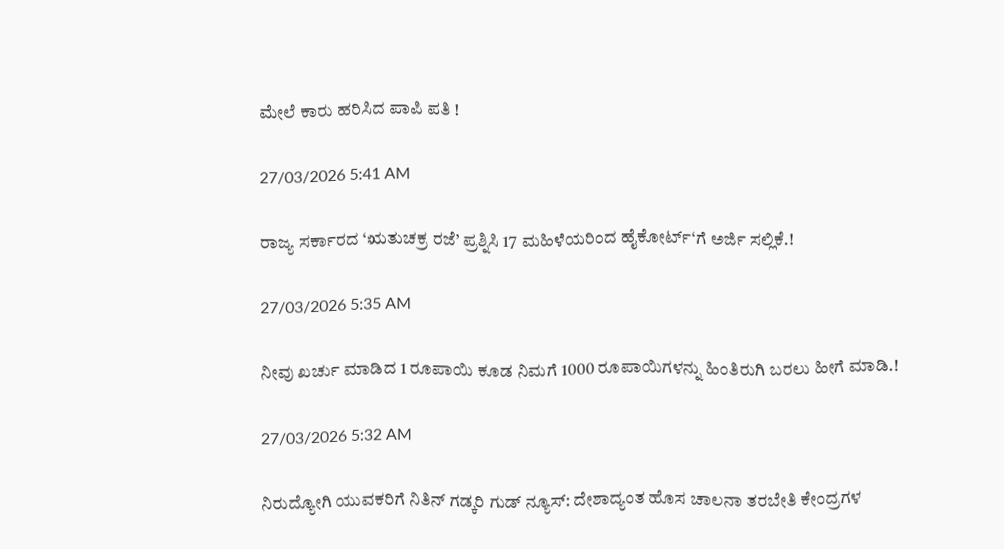ಮೇಲೆ ಕಾರು ಹರಿಸಿದ ಪಾಪಿ ಪತಿ !

27/03/2026 5:41 AM

ರಾಜ್ಯ ಸರ್ಕಾರದ ‘ಋತುಚಕ್ರ ರಜೆ’ ಪ್ರಶ್ನಿಸಿ 17 ಮಹಿಳೆಯರಿಂದ ಹೈಕೋರ್ಟ್‘ಗೆ ಅರ್ಜಿ ಸಲ್ಲಿಕೆ.!

27/03/2026 5:35 AM

ನೀವು ಖರ್ಚು ಮಾಡಿದ 1 ರೂಪಾಯಿ ಕೂಡ ನಿಮಗೆ 1000 ರೂಪಾಯಿಗಳನ್ನು ಹಿಂತಿರುಗಿ ಬರಲು ಹೀಗೆ ಮಾಡಿ.!

27/03/2026 5:32 AM

ನಿರುದ್ಯೋಗಿ ಯುವಕರಿಗೆ ನಿತಿನ್ ಗಡ್ಕರಿ ಗುಡ್ ನ್ಯೂಸ್: ದೇಶಾದ್ಯಂತ ಹೊಸ ಚಾಲನಾ ತರಬೇತಿ ಕೇಂದ್ರಗಳ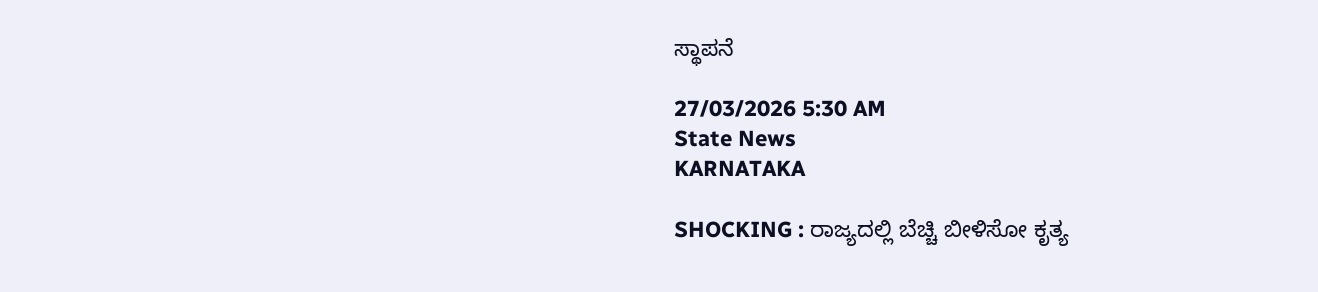ಸ್ಥಾಪನೆ

27/03/2026 5:30 AM
State News
KARNATAKA

SHOCKING : ರಾಜ್ಯದಲ್ಲಿ ಬೆಚ್ಚಿ ಬೀಳಿಸೋ ಕೃತ್ಯ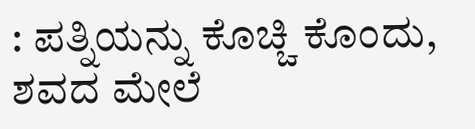: ಪತ್ನಿಯನ್ನು ಕೊಚ್ಚಿ ಕೊಂದು, ಶವದ ಮೇಲೆ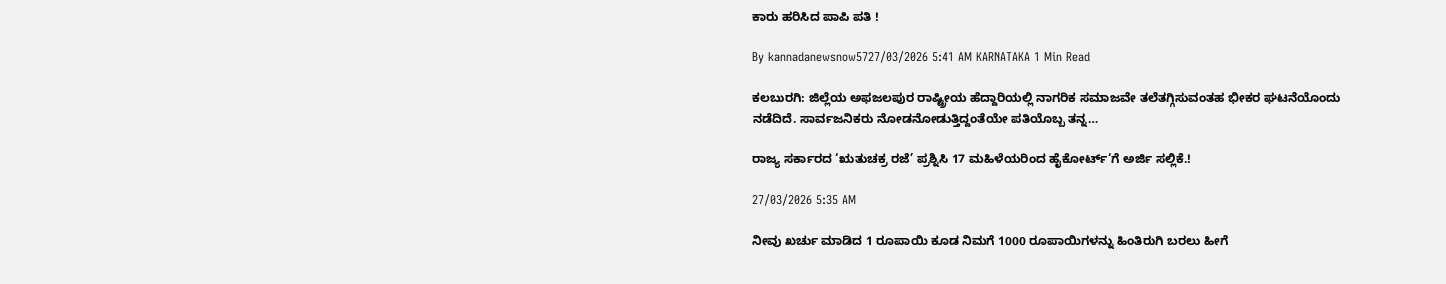ಕಾರು ಹರಿಸಿದ ಪಾಪಿ ಪತಿ !

By kannadanewsnow5727/03/2026 5:41 AM KARNATAKA 1 Min Read

ಕಲಬುರಗಿ: ಜಿಲ್ಲೆಯ ಅಫಜಲಪುರ ರಾಷ್ಟ್ರೀಯ ಹೆದ್ದಾರಿಯಲ್ಲಿ ನಾಗರಿಕ ಸಮಾಜವೇ ತಲೆತಗ್ಗಿಸುವಂತಹ ಭೀಕರ ಘಟನೆಯೊಂದು ನಡೆದಿದೆ. ಸಾರ್ವಜನಿಕರು ನೋಡನೋಡುತ್ತಿದ್ದಂತೆಯೇ ಪತಿಯೊಬ್ಬ ತನ್ನ…

ರಾಜ್ಯ ಸರ್ಕಾರದ ‘ಋತುಚಕ್ರ ರಜೆ’ ಪ್ರಶ್ನಿಸಿ 17 ಮಹಿಳೆಯರಿಂದ ಹೈಕೋರ್ಟ್‘ಗೆ ಅರ್ಜಿ ಸಲ್ಲಿಕೆ.!

27/03/2026 5:35 AM

ನೀವು ಖರ್ಚು ಮಾಡಿದ 1 ರೂಪಾಯಿ ಕೂಡ ನಿಮಗೆ 1000 ರೂಪಾಯಿಗಳನ್ನು ಹಿಂತಿರುಗಿ ಬರಲು ಹೀಗೆ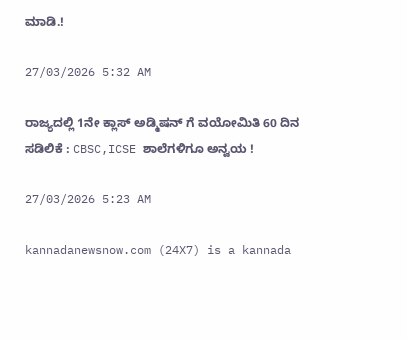ಮಾಡಿ.!

27/03/2026 5:32 AM

ರಾಜ್ಯದಲ್ಲಿ 1ನೇ ಕ್ಲಾಸ್ ಅಡ್ಮಿಷನ್ ಗೆ ವಯೋಮಿತಿ 60 ದಿನ ಸಡಿಲಿಕೆ : CBSC,ICSE ಶಾಲೆಗಳಿಗೂ ಅನ್ವಯ !

27/03/2026 5:23 AM

kannadanewsnow.com (24X7) is a kannada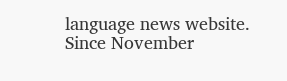language news website. Since November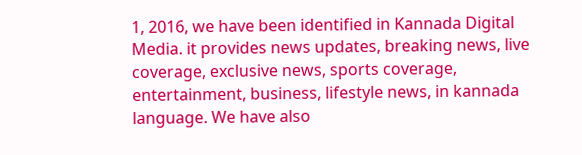1, 2016, we have been identified in Kannada Digital Media. it provides news updates, breaking news, live coverage, exclusive news, sports coverage, entertainment, business, lifestyle news, in kannada language. We have also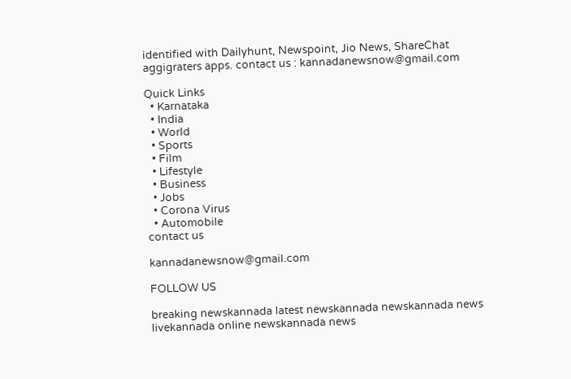identified with Dailyhunt, Newspoint, Jio News, ShareChat aggigraters apps. contact us : kannadanewsnow@gmail.com

Quick Links
  • Karnataka
  • India
  • World
  • Sports
  • Film
  • Lifestyle
  • Business
  • Jobs
  • Corona Virus
  • Automobile
contact us

kannadanewsnow@gmail.com

FOLLOW US

breaking newskannada latest newskannada newskannada news livekannada online newskannada news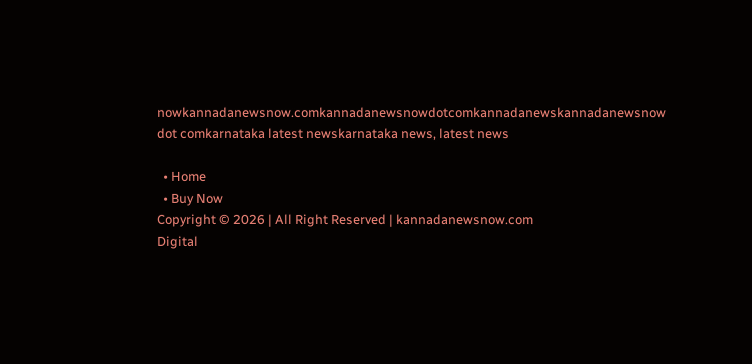nowkannadanewsnow.comkannadanewsnowdotcomkannadanewskannadanewsnow dot comkarnataka latest newskarnataka news, latest news

  • Home
  • Buy Now
Copyright © 2026 | All Right Reserved | kannadanewsnow.com
Digital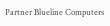Partner Blueline Computers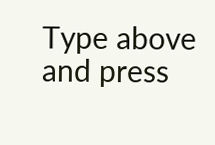Type above and press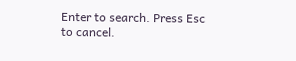Enter to search. Press Esc to cancel.